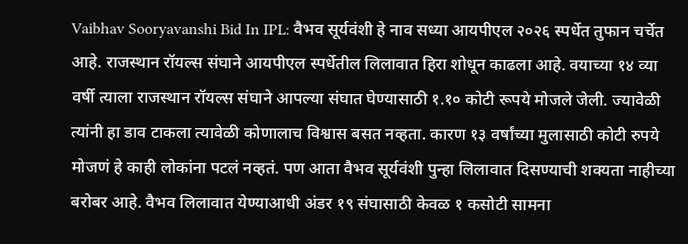Vaibhav Sooryavanshi Bid In IPL: वैभव सूर्यवंशी हे नाव सध्या आयपीएल २०२६ स्पर्धेत तुफान चर्चेत आहे. राजस्थान रॉयल्स संघाने आयपीएल स्पर्धेतील लिलावात हिरा शोधून काढला आहे. वयाच्या १४ व्या वर्षी त्याला राजस्थान रॉयल्स संघाने आपल्या संघात घेण्यासाठी १.१० कोटी रूपये मोजले जेली. ज्यावेळी त्यांनी हा डाव टाकला त्यावेळी कोणालाच विश्वास बसत नव्हता. कारण १३ वर्षांच्या मुलासाठी कोटी रुपये मोजणं हे काही लोकांना पटलं नव्हतं. पण आता वैभव सूर्यवंशी पुन्हा लिलावात दिसण्याची शक्यता नाहीच्या बरोबर आहे. वैभव लिलावात येण्याआधी अंडर १९ संघासाठी केवळ १ कसोटी सामना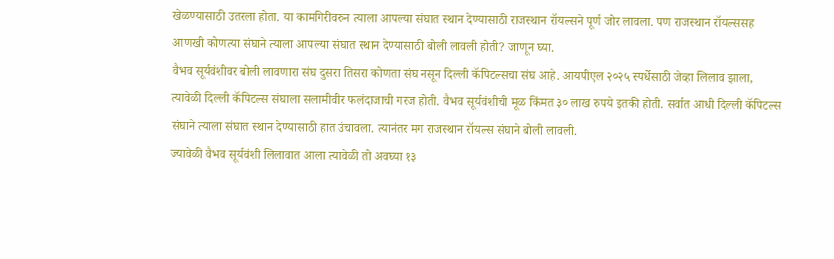खेळण्यासाठी उतरला होता. या कामगिरीवरुन त्याला आपल्या संघात स्थान देण्यासाठी राजस्थान रॉयल्सने पूर्ण जोर लावला. पण राजस्थान रॉयल्ससह आणखी कोणत्या संघाने त्याला आपल्या संघात स्थान देण्यासाठी बोली लावली होती? जाणून घ्या.
वैभव सूर्यवंशीवर बोली लावणारा संघ दुसरा तिसरा कोणता संघ नसून दिल्ली कॅपिटल्सचा संघ आहे. आयपीएल २०२५ स्पर्धेसाठी जेव्हा लिलाव झाला, त्यावेळी दिल्ली कॅपिटल्स संघाला सलामीवीर फलंदाजाची गरज होती. वैभव सूर्यवंशीची मूळ किंमत ३० लाख रुपये इतकी होती. सर्वात आधी दिल्ली कॅपिटल्स संघाने त्याला संघात स्थान देण्यासाठी हात उंचावला. त्यानंतर मग राजस्थान रॉयल्स संघाने बोली लावली.
ज्यावेळी वैभव सूर्यवंशी लिलावात आला त्यावेळी तो अवघ्या १३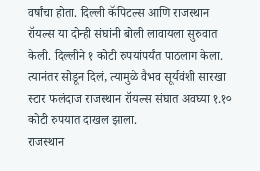वर्षांचा होता. दिल्ली कॅपिटल्स आणि राजस्थान रॉयल्स या दोन्ही संघांनी बोली लावायला सुरुवात केली. दिल्लीने १ कोटी रुपयांपर्यंत पाठलाग केला. त्यानंतर सोडून दिलं, त्यामुळे वैभव सूर्यवंशी सारखा स्टार फलंदाज राजस्थान रॉयल्स संघात अवघ्या १.१० कोटी रुपयात दाखल झाला.
राजस्थान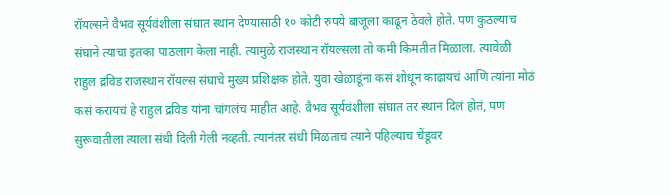रॉयल्सने वैभव सूर्यवंशीला संघात स्थान देण्यासाठी १० कोटी रुपये बाजूला काढून ठेवले होते. पण कुठल्याच संघाने त्याचा इतका पाठलाग केला नाही. त्यामुळे राजस्थान रॉयल्सला तो कमी किमतीत मिळाला. त्यावेळी राहुल द्रविड राजस्थान रॉयल्स संघाचे मुख्य प्रशिक्षक होते. युवा खेळाडूंना कसं शोधून काढायचं आणि त्यांना मोठं कसं करायचं हे राहुल द्रविड यांना चांगलंच माहीत आहे. वैभव सूर्यवंशीला संघात तर स्थान दिलं होतं, पण सुरूवातीला त्याला संधी दिली गेली नव्हती. त्यानंतर संधी मिळताच त्याने पहिल्याच चेंडूवर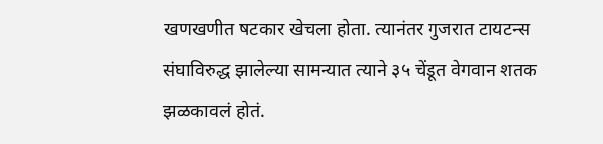खणखणीत षटकार खेचला होता. त्यानंतर गुजरात टायटन्स संघाविरुद्ध झालेल्या सामन्यात त्याने ३५ चेंडूत वेगवान शतक झळकावलं होतं.